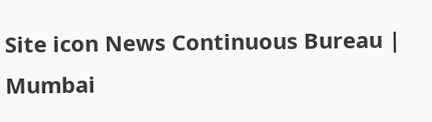Site icon News Continuous Bureau | Mumbai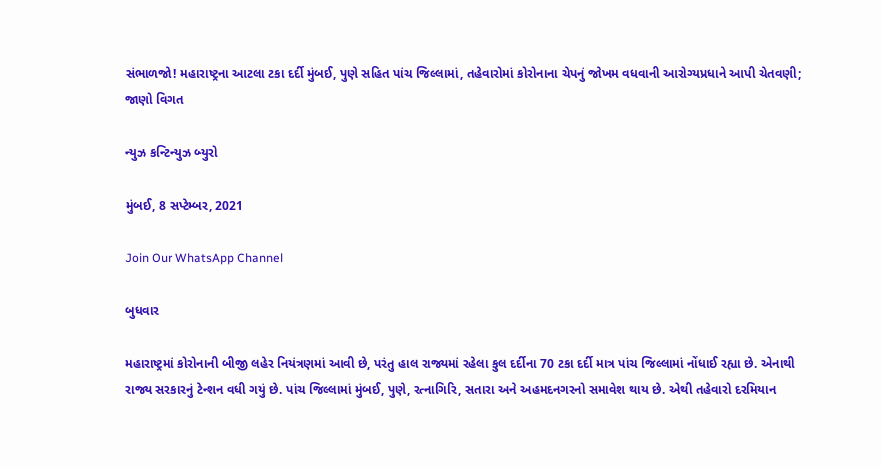સંભાળજો! મહારાષ્ટ્રના આટલા ટકા દર્દી મુંબઈ, પુણે સહિત પાંચ જિલ્લામાં, તહેવારોમાં કોરોનાના ચેપનું જોખમ વધવાની આરોગ્યપ્રધાને આપી ચેતવણી; જાણો વિગત

ન્યુઝ કન્ટિન્યુઝ બ્યુરો

મુંબઈ, 8 સપ્ટેમ્બર, 2021

Join Our WhatsApp Channel

બુધવાર

મહારાષ્ટ્રમાં કોરોનાની બીજી લહેર નિયંત્રણમાં આવી છે, પરંતુ હાલ રાજ્યમાં રહેલા કુલ દર્દીના 70 ટકા દર્દી માત્ર પાંચ જિલ્લામાં નોંધાઈ રહ્યા છે. એનાથી રાજ્ય સરકારનું ટેન્શન વધી ગયું છે. પાંચ જિલ્લામાં મુંબઈ, પુણે, રત્નાગિરિ, સતારા અને અહમદનગરનો સમાવેશ થાય છે. એથી તહેવારો દરમિયાન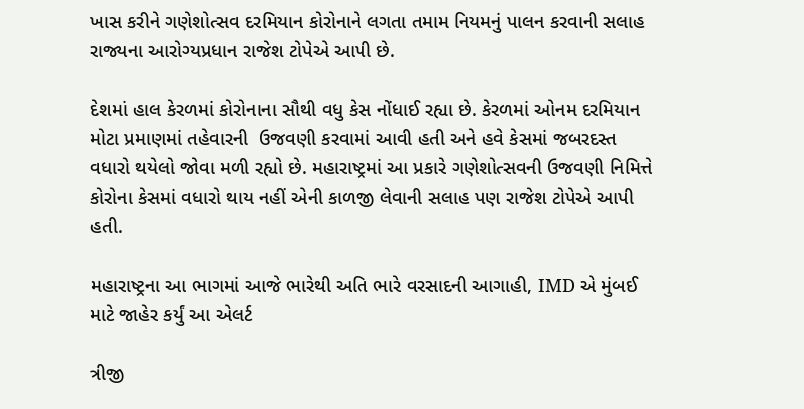ખાસ કરીને ગણેશોત્સવ દરમિયાન કોરોનાને લગતા તમામ નિયમનું પાલન કરવાની સલાહ રાજ્યના આરોગ્યપ્રધાન રાજેશ ટોપેએ આપી છે.

દેશમાં હાલ કેરળમાં કોરોનાના સૌથી વધુ કેસ નોંધાઈ રહ્યા છે. કેરળમાં ઓનમ દરમિયાન મોટા પ્રમાણમાં તહેવારની  ઉજવણી કરવામાં આવી હતી અને હવે કેસમાં જબરદસ્ત વધારો થયેલો જોવા મળી રહ્યો છે. મહારાષ્ટ્રમાં આ પ્રકારે ગણેશોત્સવની ઉજવણી નિમિત્તે કોરોના કેસમાં વધારો થાય નહીં એની કાળજી લેવાની સલાહ પણ રાજેશ ટોપેએ આપી હતી.

મહારાષ્ટ્રના આ ભાગમાં આજે ભારેથી અતિ ભારે વરસાદની આગાહી, IMD એ મુંબઈ માટે જાહેર કર્યું આ એલર્ટ

ત્રીજી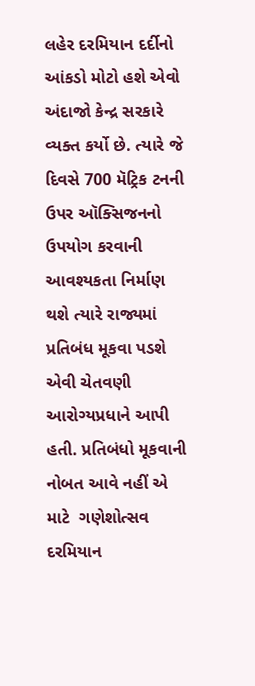લહેર દરમિયાન દર્દીનો આંકડો મોટો હશે એવો અંદાજો કેન્દ્ર સરકારે વ્યક્ત કર્યો છે. ત્યારે જે દિવસે 700 મૅટ્રિક ટનની ઉપર ઑક્સિજનનો ઉપયોગ કરવાની આવશ્યકતા નિર્માણ થશે ત્યારે રાજ્યમાં પ્રતિબંધ મૂકવા પડશે એવી ચેતવણી આરોગ્યપ્રધાને આપી હતી. પ્રતિબંધો મૂકવાની નોબત આવે નહીં એ માટે  ગણેશોત્સવ દરમિયાન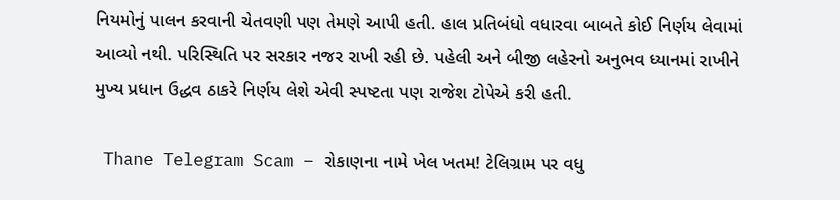નિયમોનું પાલન કરવાની ચેતવણી પણ તેમણે આપી હતી. હાલ પ્રતિબંધો વધારવા બાબતે કોઈ નિર્ણય લેવામાં આવ્યો નથી. પરિસ્થિતિ પર સરકાર નજર રાખી રહી છે. પહેલી અને બીજી લહેરનો અનુભવ ધ્યાનમાં રાખીને મુખ્ય પ્રધાન ઉદ્ધવ ઠાકરે નિર્ણય લેશે એવી સ્પષ્ટતા પણ રાજેશ ટોપેએ કરી હતી.

 Thane Telegram Scam – રોકાણના નામે ખેલ ખતમ! ટેલિગ્રામ પર વધુ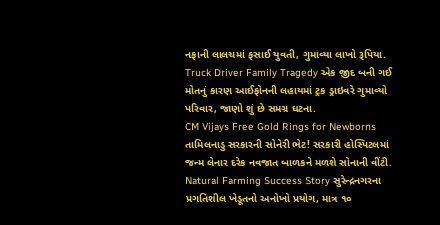નફાની લાલચમાં ફસાઈ યુવતી, ગુમાવ્યા લાખો રૂપિયા.
Truck Driver Family Tragedy એક જીદ બની ગઈ મોતનું કારણ આઈફોનની લહાયમાં ટ્રક ડ્રાઇવરે ગુમાવ્યો પરિવાર, જાણો શું છે સમગ્ર ઘટના.
CM Vijays Free Gold Rings for Newborns તામિલનાડુ સરકારની સોનેરી ભેટ! સરકારી હોસ્પિટલમાં જન્મ લેનાર દરેક નવજાત બાળકને મળશે સોનાની વીંટી.
Natural Farming Success Story સુરેન્દ્રનગરના પ્રગતિશીલ ખેડૂતનો અનોખો પ્રયોગ, માત્ર ૧૦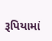રૂપિયામાં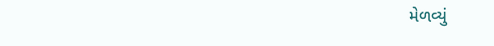મેળવ્યું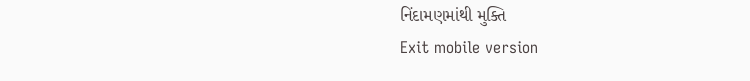નિંદામણમાંથી મુક્તિ
Exit mobile version